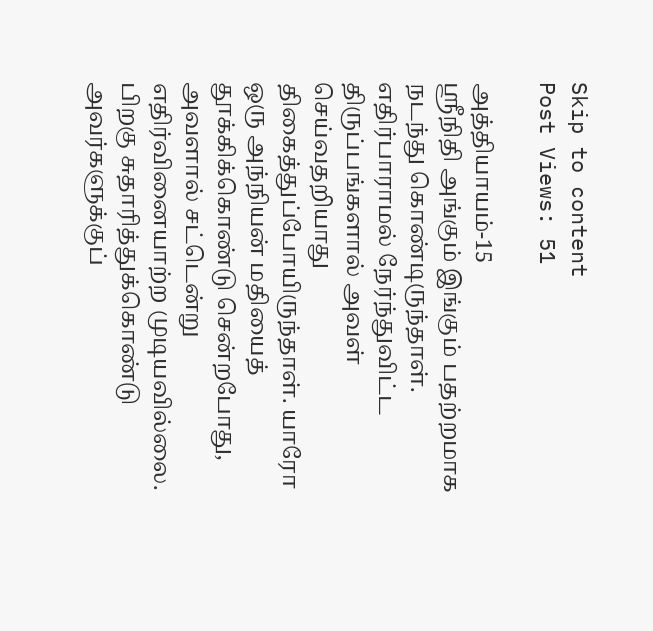Skip to content
Post Views: 51

அத்தியாயம்-15
ஶ்ரீநிதி அங்கும் இங்கும் பதற்றமாக நடந்து கொண்டிருந்தாள். எதிர்பாராமல் நேர்ந்துவிட்ட திருப்பங்களால் அவள் செய்வதறியாது திகைத்துப்போயிருந்தாள். யாரோ ஒரு அந்நியன் மதியைத் தூக்கிக்கொண்டு சென்றபோது, அவளால் சட்டென்று எதிர்வினையாற்ற முடியவில்லை. பிறகு சுதாரித்துக்கொண்டு அவர்களுக்குப்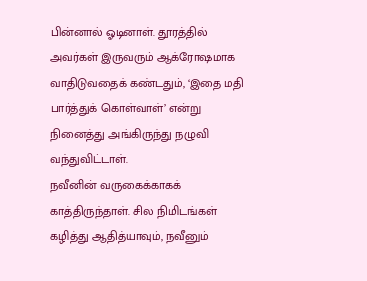பின்னால் ஓடினாள். தூரத்தில் அவர்கள் இருவரும் ஆக்ரோஷமாக வாதிடுவதைக் கண்டதும், ‘இதை மதி பார்த்துக் கொள்வாள்’ என்று நினைத்து அங்கிருந்து நழுவி வந்துவிட்டாள்.
நவீனின் வருகைக்காகக் காத்திருந்தாள். சில நிமிடங்கள் கழித்து ஆதித்யாவும், நவீனும்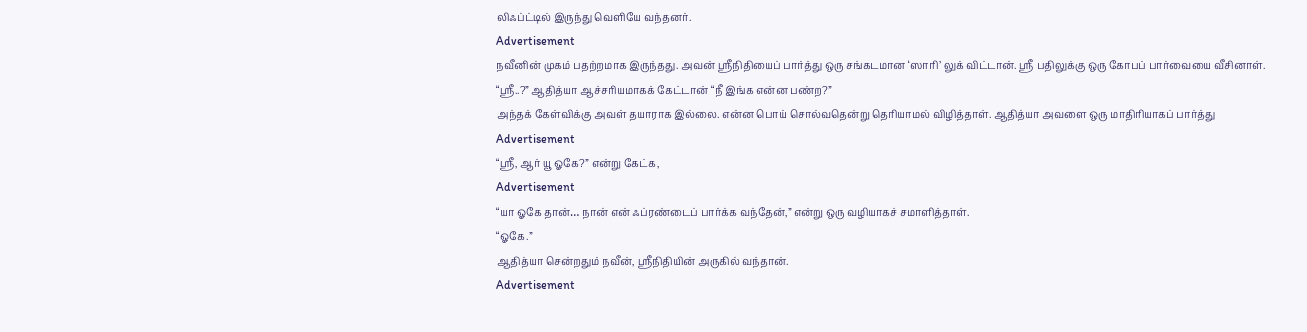லிஃப்ட்டில் இருந்து வெளியே வந்தனர்.
Advertisement
நவீனின் முகம் பதற்றமாக இருந்தது. அவன் ஶ்ரீநிதியைப் பார்த்து ஒரு சங்கடமான ‘ஸாரி’ லுக் விட்டான். ஶ்ரீ பதிலுக்கு ஒரு கோபப் பார்வையை வீசினாள்.
“ஶ்ரீ..?” ஆதித்யா ஆச்சரியமாகக் கேட்டான் “நீ இங்க என்ன பண்ற?”
அந்தக் கேள்விக்கு அவள் தயாராக இல்லை. என்ன பொய் சொல்வதென்று தெரியாமல் விழித்தாள். ஆதித்யா அவளை ஒரு மாதிரியாகப் பார்த்து
Advertisement
“ஶ்ரீ, ஆர் யூ ஓகே?” என்று கேட்க,
Advertisement
“யா ஓகே தான்… நான் என் ஃப்ரண்டைப் பார்க்க வந்தேன்,” என்று ஒரு வழியாகச் சமாளித்தாள்.
“ஓகே.”
ஆதித்யா சென்றதும் நவீன், ஶ்ரீநிதியின் அருகில் வந்தான்.
Advertisement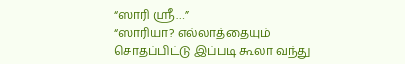“ஸாரி ஶ்ரீ…”
“ஸாரியா? எல்லாத்தையும் சொதப்பிட்டு இப்படி கூலா வந்து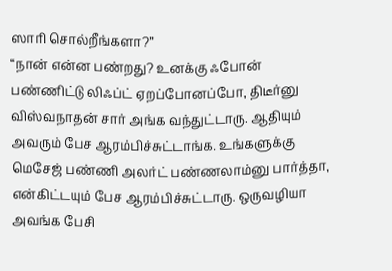ஸாரி சொல்றீங்களா?”
“நான் என்ன பண்றது? உனக்கு ஃபோன் பண்ணிட்டு லிஃப்ட் ஏறப்போனப்போ, திடீர்னு விஸ்வநாதன் சார் அங்க வந்துட்டாரு. ஆதியும் அவரும் பேச ஆரம்பிச்சுட்டாங்க. உங்களுக்கு மெசேஜ் பண்ணி அலர்ட் பண்ணலாம்னு பார்த்தா, என்கிட்டயும் பேச ஆரம்பிச்சுட்டாரு. ஒருவழியா அவங்க பேசி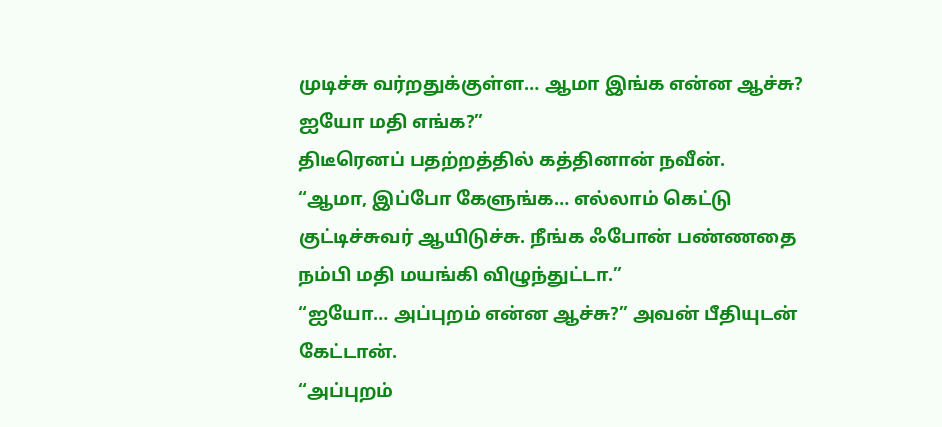முடிச்சு வர்றதுக்குள்ள… ஆமா இங்க என்ன ஆச்சு? ஐயோ மதி எங்க?”
திடீரெனப் பதற்றத்தில் கத்தினான் நவீன்.
“ஆமா, இப்போ கேளுங்க… எல்லாம் கெட்டு குட்டிச்சுவர் ஆயிடுச்சு. நீங்க ஃபோன் பண்ணதை நம்பி மதி மயங்கி விழுந்துட்டா.”
“ஐயோ… அப்புறம் என்ன ஆச்சு?” அவன் பீதியுடன் கேட்டான்.
“அப்புறம்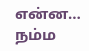என்ன… நம்ம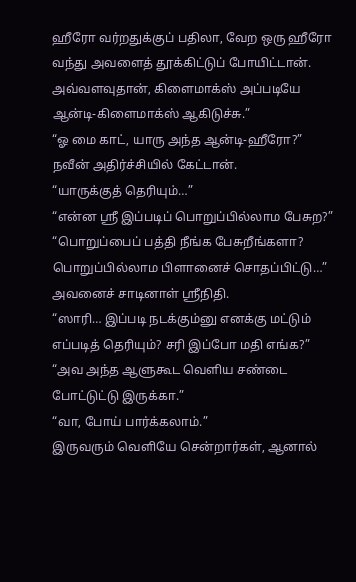ஹீரோ வர்றதுக்குப் பதிலா, வேற ஒரு ஹீரோ வந்து அவளைத் தூக்கிட்டுப் போயிட்டான். அவ்வளவுதான், கிளைமாக்ஸ் அப்படியே ஆன்டி-கிளைமாக்ஸ் ஆகிடுச்சு.”
“ஓ மை காட், யாரு அந்த ஆன்டி-ஹீரோ?” நவீன் அதிர்ச்சியில் கேட்டான்.
“யாருக்குத் தெரியும்…”
“என்ன ஶ்ரீ இப்படிப் பொறுப்பில்லாம பேசுற?”
“பொறுப்பைப் பத்தி நீங்க பேசுறீங்களா? பொறுப்பில்லாம பிளானைச் சொதப்பிட்டு…” அவனைச் சாடினாள் ஶ்ரீநிதி.
“ஸாரி… இப்படி நடக்கும்னு எனக்கு மட்டும் எப்படித் தெரியும்? சரி இப்போ மதி எங்க?”
“அவ அந்த ஆளுகூட வெளிய சண்டை போட்டுட்டு இருக்கா.”
“வா, போய் பார்க்கலாம்.”
இருவரும் வெளியே சென்றார்கள், ஆனால்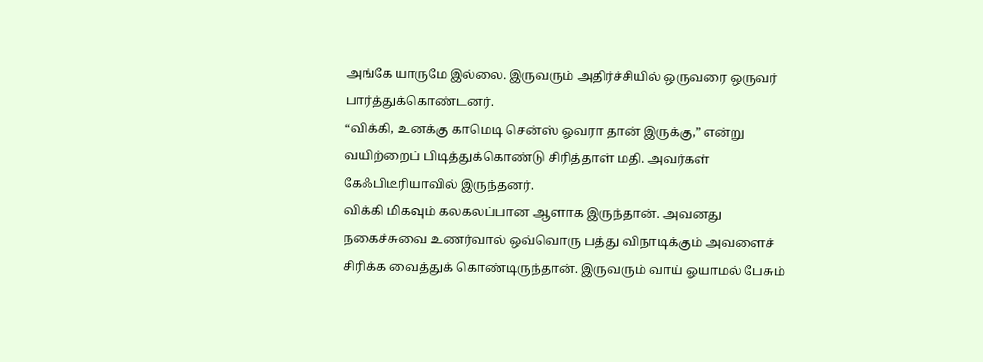அங்கே யாருமே இல்லை. இருவரும் அதிர்ச்சியில் ஒருவரை ஒருவர் பார்த்துக்கொண்டனர்.
“விக்கி, உனக்கு காமெடி சென்ஸ் ஓவரா தான் இருக்கு,” என்று வயிற்றைப் பிடித்துக்கொண்டு சிரித்தாள் மதி. அவர்கள் கேஃபிடீரியாவில் இருந்தனர்.
விக்கி மிகவும் கலகலப்பான ஆளாக இருந்தான். அவனது நகைச்சுவை உணர்வால் ஒவ்வொரு பத்து விநாடிக்கும் அவளைச் சிரிக்க வைத்துக் கொண்டிருந்தான். இருவரும் வாய் ஓயாமல் பேசும்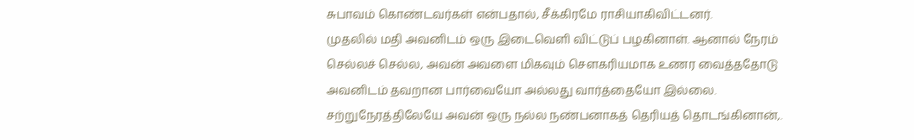சுபாவம் கொண்டவர்கள் என்பதால், சீக்கிரமே ராசியாகிவிட்டனர்.
முதலில் மதி அவனிடம் ஒரு இடைவெளி விட்டுப் பழகினாள். ஆனால் நேரம் செல்லச் செல்ல, அவன் அவளை மிகவும் சௌகரியமாக உணர வைத்ததோடு அவனிடம் தவறான பார்வையோ அல்லது வார்த்தையோ இல்லை. சற்றுநேரத்திலேயே அவன் ஒரு நல்ல நண்பனாகத் தெரியத் தொடங்கினான்,.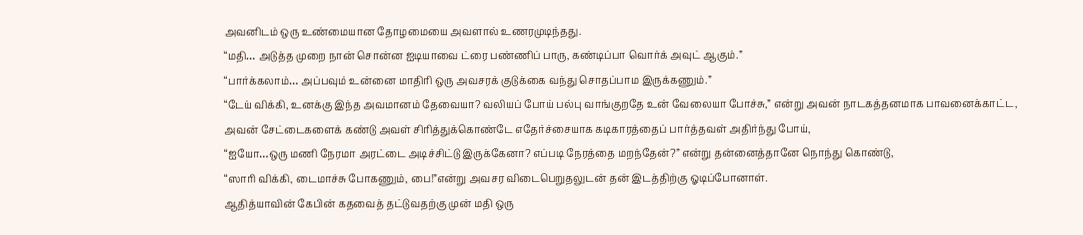அவனிடம் ஒரு உண்மையான தோழமையை அவளால் உணரமுடிந்தது.
“மதி… அடுத்த முறை நான் சொன்ன ஐடியாவை ட்ரை பண்ணிப் பாரு, கண்டிப்பா வொர்க் அவுட் ஆகும்.”
“பார்க்கலாம்… அப்பவும் உன்னை மாதிரி ஒரு அவசரக் குடுக்கை வந்து சொதப்பாம இருக்கணும்.”
“டேய் விக்கி, உனக்கு இந்த அவமானம் தேவையா? வலியப் போய் பல்பு வாங்குறதே உன் வேலையா போச்சு,” என்று அவன் நாடகத்தனமாக பாவனைக்காட்ட,
அவன் சேட்டைகளைக் கண்டு அவள் சிரித்துக்கொண்டே எதேர்ச்சையாக கடிகாரத்தைப் பார்த்தவள் அதிர்ந்து போய்,
“ஐயோ…ஒரு மணி நேரமா அரட்டை அடிச்சிட்டு இருக்கேனா? எப்படி நேரத்தை மறந்தேன்?” என்று தன்னைத்தானே நொந்து கொண்டு,
“ஸாரி விக்கி, டைமாச்சு போகணும், பை!”என்று அவசர விடைபெறுதலுடன் தன் இடத்திற்கு ஓடிப்போனாள்.
ஆதித்யாவின் கேபின் கதவைத் தட்டுவதற்கு முன் மதி ஒரு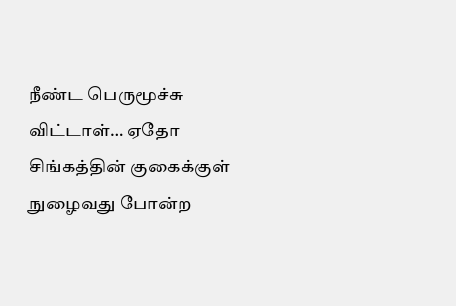நீண்ட பெருமூச்சு விட்டாள்… ஏதோ சிங்கத்தின் குகைக்குள் நுழைவது போன்ற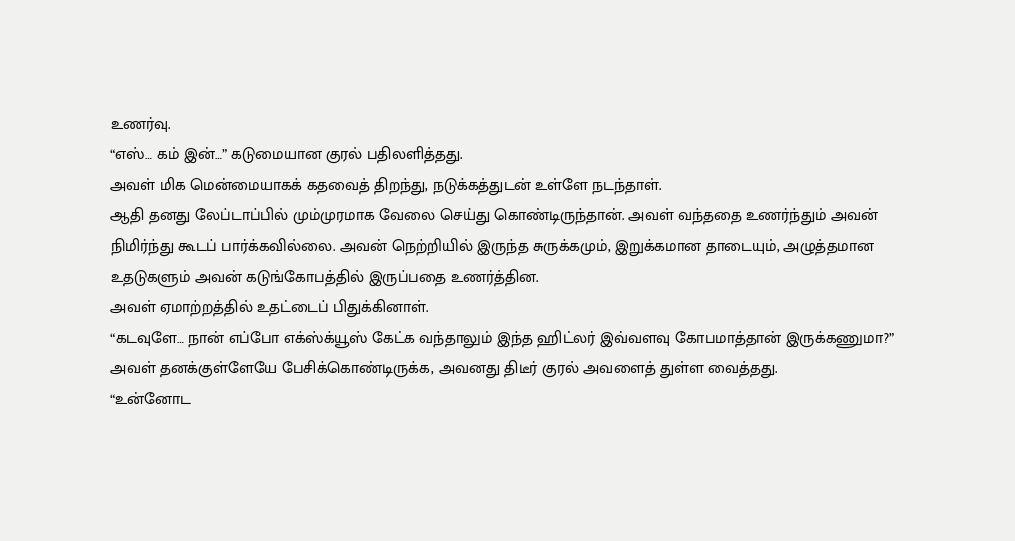உணர்வு.
“எஸ்… கம் இன்…” கடுமையான குரல் பதிலளித்தது.
அவள் மிக மென்மையாகக் கதவைத் திறந்து, நடுக்கத்துடன் உள்ளே நடந்தாள்.
ஆதி தனது லேப்டாப்பில் மும்முரமாக வேலை செய்து கொண்டிருந்தான். அவள் வந்ததை உணர்ந்தும் அவன் நிமிர்ந்து கூடப் பார்க்கவில்லை. அவன் நெற்றியில் இருந்த சுருக்கமும், இறுக்கமான தாடையும், அழுத்தமான உதடுகளும் அவன் கடுங்கோபத்தில் இருப்பதை உணர்த்தின.
அவள் ஏமாற்றத்தில் உதட்டைப் பிதுக்கினாள்.
“கடவுளே… நான் எப்போ எக்ஸ்க்யூஸ் கேட்க வந்தாலும் இந்த ஹிட்லர் இவ்வளவு கோபமாத்தான் இருக்கணுமா?”
அவள் தனக்குள்ளேயே பேசிக்கொண்டிருக்க, அவனது திடீர் குரல் அவளைத் துள்ள வைத்தது.
“உன்னோட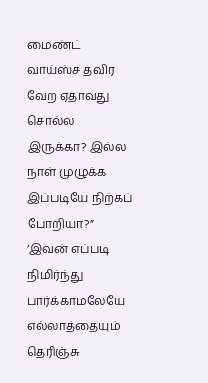மைண்ட் வாய்ஸ்ச தவிர வேற ஏதாவது சொல்ல இருக்கா? இல்ல நாள் முழுக்க இப்படியே நிற்கப் போறியா?”
‘இவன் எப்படி நிமிர்ந்து பார்க்காமலேயே எல்லாத்தையும் தெரிஞ்சு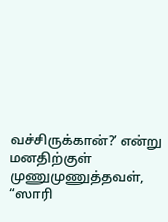வச்சிருக்கான்?’ என்று மனதிற்குள் முணுமுணுத்தவள்,
“ஸாரி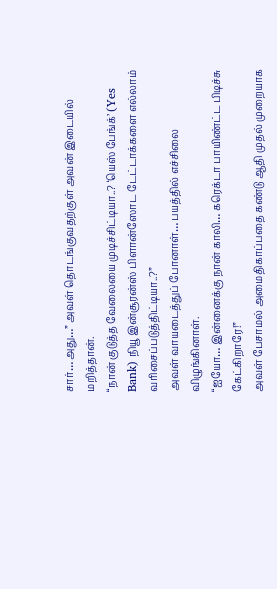சார்… அது…” அவள் தொடங்குவதற்குள் அவன் இடையில் மறித்தான்.
“நான் குடுத்த வேலையை முடிச்சிட்டியா..? ‘யெஸ் பேங்க்’ (Yes Bank) நியூ இன்சூரன்ஸ் பிளான்ஸோட டேட்டாக்களை எல்லாம் வரிசைப்படுத்திட்டியா..?”
அவள் வாயடைத்துப் போனாள்… பயத்தில் எச்சிலை விழுங்கினாள்.
“ஐயோ… இன்னைக்கு நான் காலி… கரெக்டா பாயிண்ட்ட பிடிச்சு கேட்கிறாரே!”
அவள் பேசாமல் அமைதிகாப்பதை கண்டு ஆதி முதல் முறையாக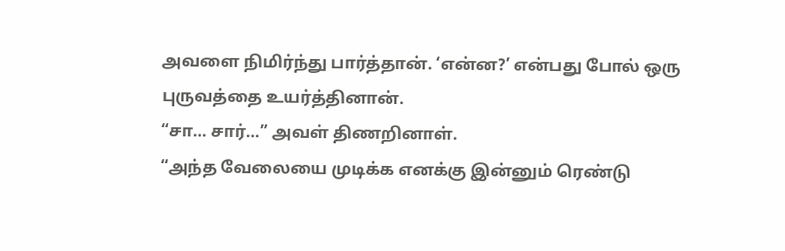அவளை நிமிர்ந்து பார்த்தான். ‘என்ன?’ என்பது போல் ஒரு புருவத்தை உயர்த்தினான்.
“சா… சார்…” அவள் திணறினாள்.
“அந்த வேலையை முடிக்க எனக்கு இன்னும் ரெண்டு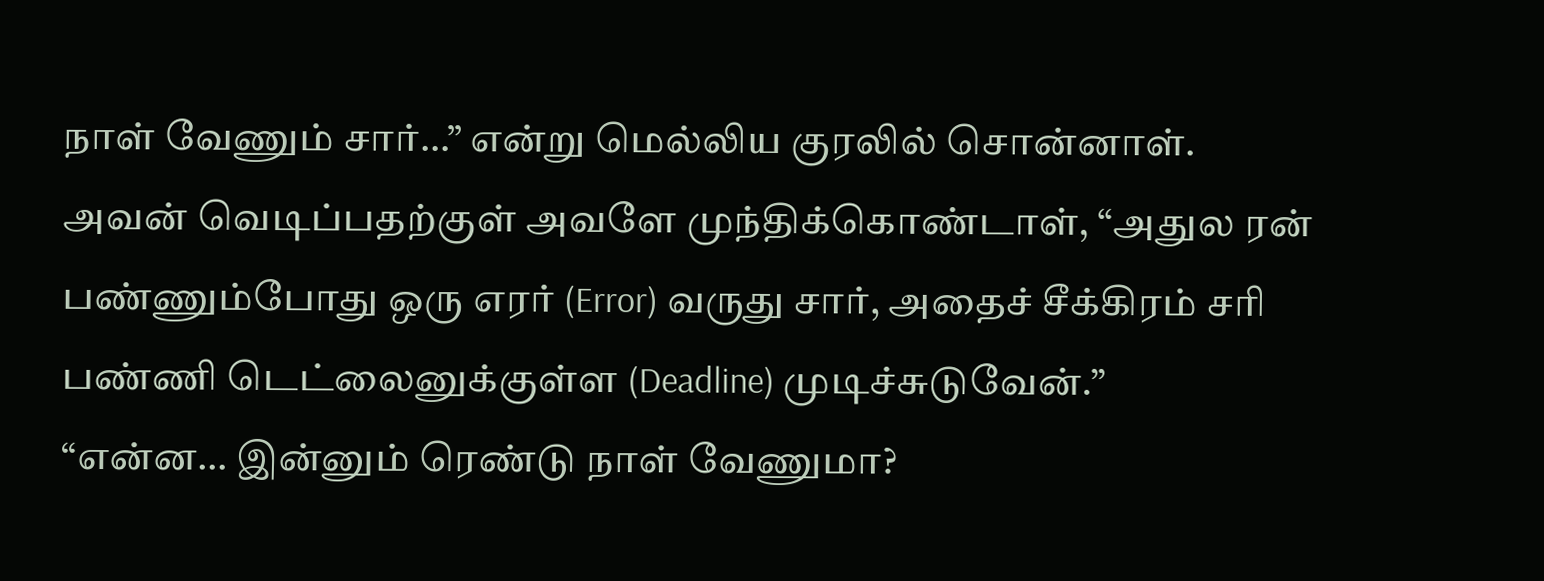நாள் வேணும் சார்…” என்று மெல்லிய குரலில் சொன்னாள்.
அவன் வெடிப்பதற்குள் அவளே முந்திக்கொண்டாள், “அதுல ரன் பண்ணும்போது ஒரு எரர் (Error) வருது சார், அதைச் சீக்கிரம் சரி பண்ணி டெட்லைனுக்குள்ள (Deadline) முடிச்சுடுவேன்.”
“என்ன… இன்னும் ரெண்டு நாள் வேணுமா?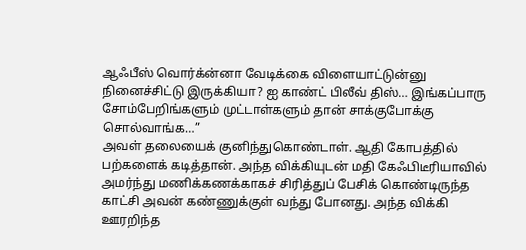ஆஃபீஸ் வொர்க்ன்னா வேடிக்கை விளையாட்டுன்னு நினைச்சிட்டு இருக்கியா? ஐ காண்ட் பிலீவ் திஸ்… இங்கப்பாரு சோம்பேறிங்களும் முட்டாள்களும் தான் சாக்குபோக்கு சொல்வாங்க…”
அவள் தலையைக் குனிந்துகொண்டாள். ஆதி கோபத்தில் பற்களைக் கடித்தான். அந்த விக்கியுடன் மதி கேஃபிடீரியாவில் அமர்ந்து மணிக்கணக்காகச் சிரித்துப் பேசிக் கொண்டிருந்த காட்சி அவன் கண்ணுக்குள் வந்து போனது. அந்த விக்கி ஊரறிந்த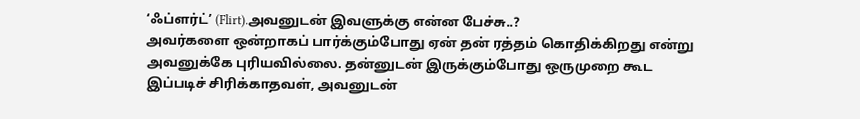‘ஃப்ளர்ட்’ (Flirt).அவனுடன் இவளுக்கு என்ன பேச்சு..?
அவர்களை ஒன்றாகப் பார்க்கும்போது ஏன் தன் ரத்தம் கொதிக்கிறது என்று அவனுக்கே புரியவில்லை. தன்னுடன் இருக்கும்போது ஒருமுறை கூட இப்படிச் சிரிக்காதவள், அவனுடன்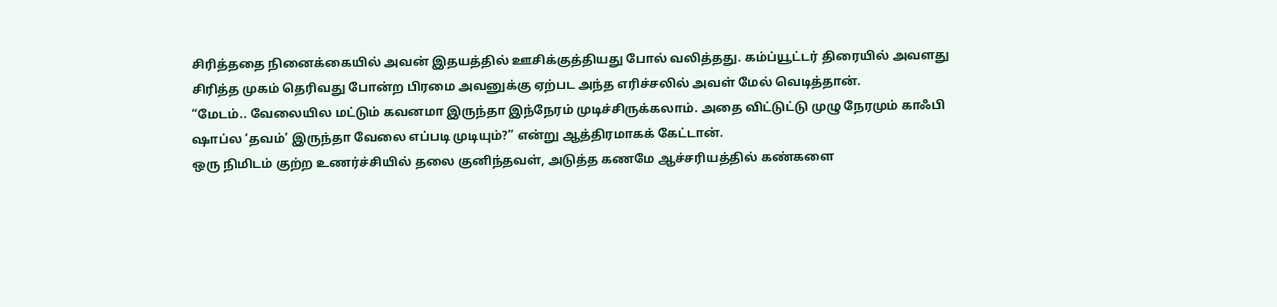சிரித்ததை நினைக்கையில் அவன் இதயத்தில் ஊசிக்குத்தியது போல் வலித்தது. கம்ப்யூட்டர் திரையில் அவளது சிரித்த முகம் தெரிவது போன்ற பிரமை அவனுக்கு ஏற்பட அந்த எரிச்சலில் அவள் மேல் வெடித்தான்.
“மேடம்.. வேலையில மட்டும் கவனமா இருந்தா இந்நேரம் முடிச்சிருக்கலாம். அதை விட்டுட்டு முழு நேரமும் காஃபி ஷாப்ல ‘தவம்’ இருந்தா வேலை எப்படி முடியும்?” என்று ஆத்திரமாகக் கேட்டான்.
ஒரு நிமிடம் குற்ற உணர்ச்சியில் தலை குனிந்தவள், அடுத்த கணமே ஆச்சரியத்தில் கண்களை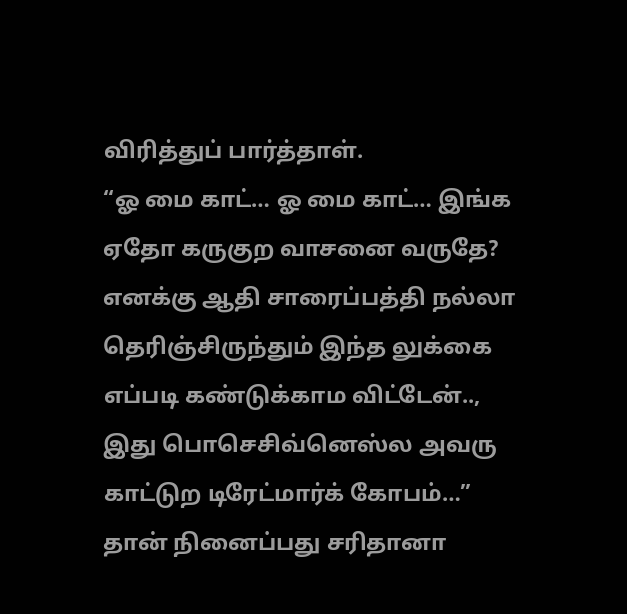விரித்துப் பார்த்தாள்.
“ஓ மை காட்… ஓ மை காட்… இங்க ஏதோ கருகுற வாசனை வருதே? எனக்கு ஆதி சாரைப்பத்தி நல்லா தெரிஞ்சிருந்தும் இந்த லுக்கை எப்படி கண்டுக்காம விட்டேன்.., இது பொசெசிவ்னெஸ்ல அவரு காட்டுற டிரேட்மார்க் கோபம்…”
தான் நினைப்பது சரிதானா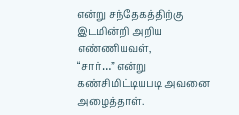என்று சந்தேகத்திற்கு இடமின்றி அறிய எண்ணியவள்,
“சார்…” என்று கண்சிமிட்டியபடி அவனை அழைத்தாள்.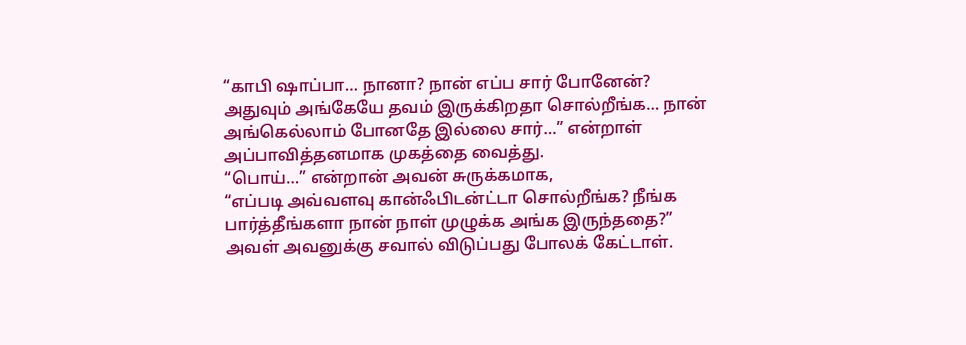“காபி ஷாப்பா… நானா? நான் எப்ப சார் போனேன்? அதுவும் அங்கேயே தவம் இருக்கிறதா சொல்றீங்க… நான் அங்கெல்லாம் போனதே இல்லை சார்…” என்றாள் அப்பாவித்தனமாக முகத்தை வைத்து.
“பொய்…” என்றான் அவன் சுருக்கமாக,
“எப்படி அவ்வளவு கான்ஃபிடன்ட்டா சொல்றீங்க? நீங்க பார்த்தீங்களா நான் நாள் முழுக்க அங்க இருந்ததை?”
அவள் அவனுக்கு சவால் விடுப்பது போலக் கேட்டாள்.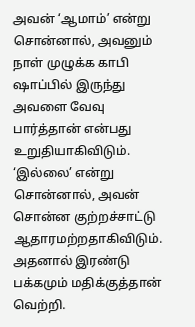அவன் ‘ஆமாம்’ என்று சொன்னால், அவனும் நாள் முழுக்க காபி ஷாப்பில் இருந்து அவளை வேவு பார்த்தான் என்பது உறுதியாகிவிடும். ‘இல்லை’ என்று சொன்னால், அவன் சொன்ன குற்றச்சாட்டு ஆதாரமற்றதாகிவிடும். அதனால் இரண்டு பக்கமும் மதிக்குத்தான் வெற்றி.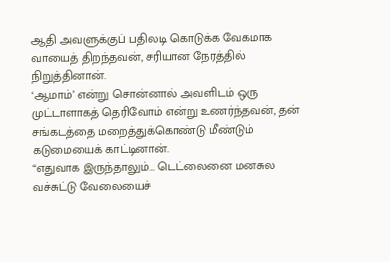ஆதி அவளுக்குப் பதிலடி கொடுக்க வேகமாக வாயைத் திறந்தவன், சரியான நேரத்தில் நிறுத்தினான்.
‘ஆமாம்’ என்று சொன்னால் அவளிடம் ஒரு முட்டாளாகத் தெரிவோம் என்று உணர்ந்தவன், தன் சங்கடத்தை மறைத்துக்கொண்டு மீண்டும் கடுமையைக் காட்டினான்.
“எதுவாக இருந்தாலும்… டெட்லைனை மனசுல வச்சுட்டு வேலையைச்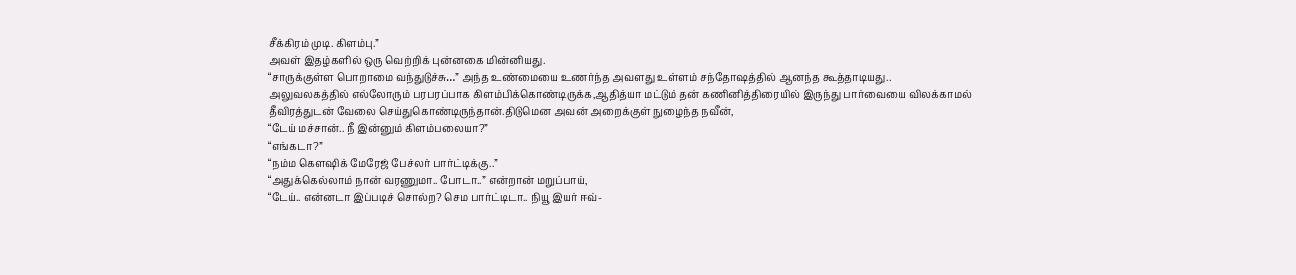சீக்கிரம் முடி. கிளம்பு.”
அவள் இதழ்களில் ஒரு வெற்றிக் புன்னகை மின்னியது.
“சாருக்குள்ள பொறாமை வந்துடுச்சு…” அந்த உண்மையை உணர்ந்த அவளது உள்ளம் சந்தோஷத்தில் ஆனந்த கூத்தாடியது..
அலுவலகத்தில் எல்லோரும் பரபரப்பாக கிளம்பிக்கொண்டிருக்க,ஆதித்யா மட்டும் தன் கணினித்திரையில் இருந்து பார்வையை விலக்காமல் தீவிரத்துடன் வேலை செய்துகொண்டிருந்தான்.திடுமென அவன் அறைக்குள் நுழைந்த நவீன்,
“டேய் மச்சான்.. நீ இன்னும் கிளம்பலையா?”
“எங்கடா?”
“நம்ம கௌஷிக் மேரேஜ் பேச்லர் பார்ட்டிக்கு..”
“அதுக்கெல்லாம் நான் வரணுமா.. போடா..” என்றான் மறுப்பாய்,
“டேய்.. என்னடா இப்படிச் சொல்ற? செம பார்ட்டிடா.. நியூ இயர் ஈவ்-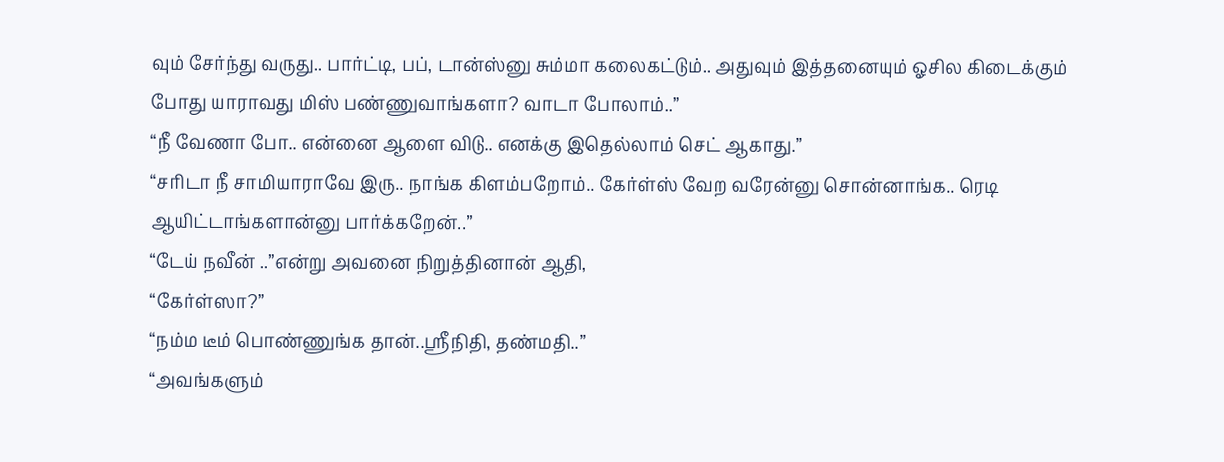வும் சேர்ந்து வருது.. பார்ட்டி, பப், டான்ஸ்னு சும்மா கலைகட்டும்.. அதுவும் இத்தனையும் ஓசில கிடைக்கும் போது யாராவது மிஸ் பண்ணுவாங்களா? வாடா போலாம்..”
“நீ வேணா போ.. என்னை ஆளை விடு.. எனக்கு இதெல்லாம் செட் ஆகாது.”
“சரிடா நீ சாமியாராவே இரு.. நாங்க கிளம்பறோம்.. கேர்ள்ஸ் வேற வரேன்னு சொன்னாங்க.. ரெடி ஆயிட்டாங்களான்னு பார்க்கறேன்..”
“டேய் நவீன் ..”என்று அவனை நிறுத்தினான் ஆதி,
“கேர்ள்ஸா?”
“நம்ம டீம் பொண்ணுங்க தான்..ஶ்ரீநிதி, தண்மதி..”
“அவங்களும்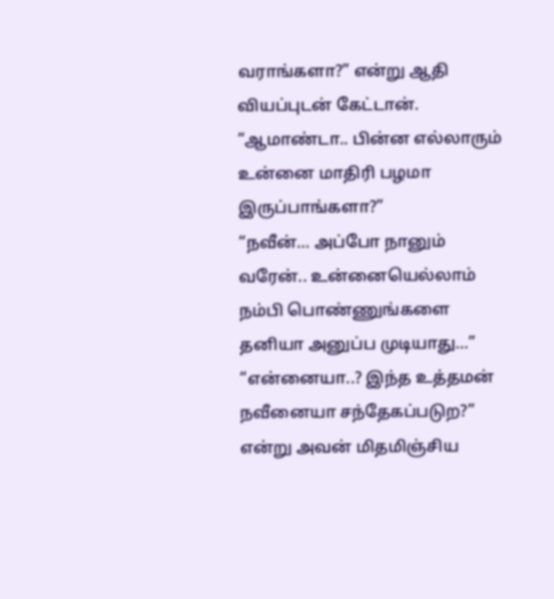வராங்களா?” என்று ஆதி வியப்புடன் கேட்டான்.
“ஆமாண்டா.. பின்ன எல்லாரும் உன்னை மாதிரி பழமா இருப்பாங்களா?”
“நவீன்… அப்போ நானும் வரேன்.. உன்னையெல்லாம் நம்பி பொண்ணுங்களை தனியா அனுப்ப முடியாது…”
“என்னையா..? இந்த உத்தமன் நவீனையா சந்தேகப்படுற?” என்று அவன் மிதமிஞ்சிய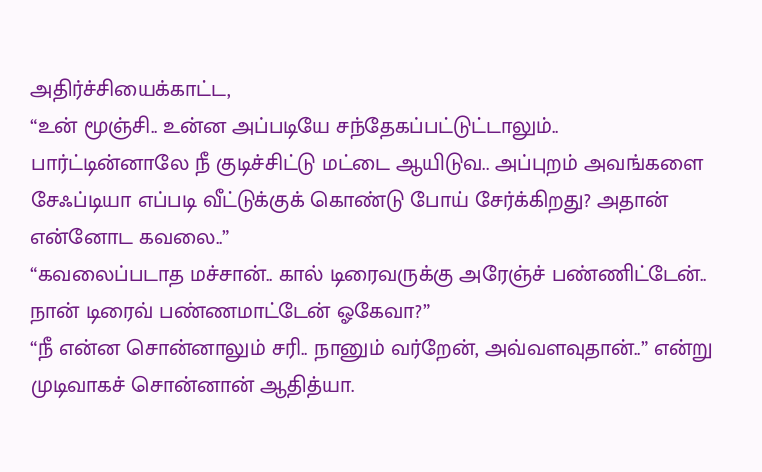அதிர்ச்சியைக்காட்ட,
“உன் மூஞ்சி.. உன்ன அப்படியே சந்தேகப்பட்டுட்டாலும்.. பார்ட்டின்னாலே நீ குடிச்சிட்டு மட்டை ஆயிடுவ.. அப்புறம் அவங்களை சேஃப்டியா எப்படி வீட்டுக்குக் கொண்டு போய் சேர்க்கிறது? அதான் என்னோட கவலை..”
“கவலைப்படாத மச்சான்.. கால் டிரைவருக்கு அரேஞ்ச் பண்ணிட்டேன்.. நான் டிரைவ் பண்ணமாட்டேன் ஓகேவா?”
“நீ என்ன சொன்னாலும் சரி.. நானும் வர்றேன், அவ்வளவுதான்..” என்று முடிவாகச் சொன்னான் ஆதித்யா.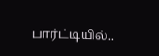பார்ட்டியில்..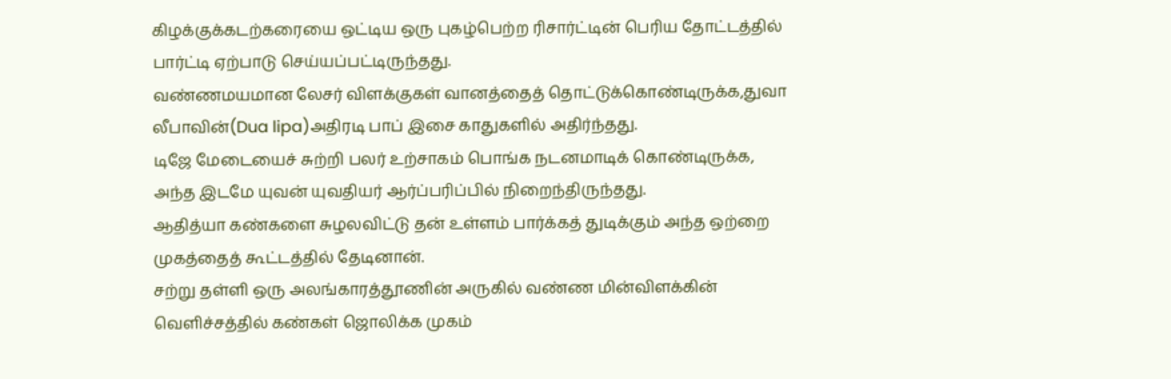கிழக்குக்கடற்கரையை ஒட்டிய ஒரு புகழ்பெற்ற ரிசார்ட்டின் பெரிய தோட்டத்தில் பார்ட்டி ஏற்பாடு செய்யப்பட்டிருந்தது.
வண்ணமயமான லேசர் விளக்குகள் வானத்தைத் தொட்டுக்கொண்டிருக்க,துவா லீபாவின்(Dua lipa)அதிரடி பாப் இசை காதுகளில் அதிர்ந்தது.
டிஜே மேடையைச் சுற்றி பலர் உற்சாகம் பொங்க நடனமாடிக் கொண்டிருக்க, அந்த இடமே யுவன் யுவதியர் ஆர்ப்பரிப்பில் நிறைந்திருந்தது.
ஆதித்யா கண்களை சுழலவிட்டு தன் உள்ளம் பார்க்கத் துடிக்கும் அந்த ஒற்றை முகத்தைத் கூட்டத்தில் தேடினான்.
சற்று தள்ளி ஒரு அலங்காரத்தூணின் அருகில் வண்ண மின்விளக்கின் வெளிச்சத்தில் கண்கள் ஜொலிக்க முகம்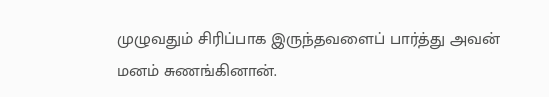முழுவதும் சிரிப்பாக இருந்தவளைப் பார்த்து அவன் மனம் சுணங்கினான்.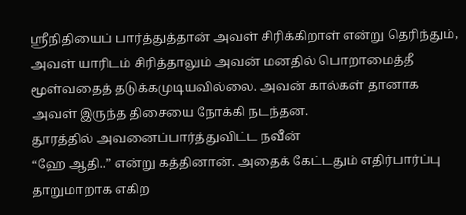ஶ்ரீநிதியைப் பார்த்துத்தான் அவள் சிரிக்கிறாள் என்று தெரிந்தும், அவள் யாரிடம் சிரித்தாலும் அவன் மனதில் பொறாமைத்தீ மூள்வதைத் தடுக்கமுடியவில்லை. அவன் கால்கள் தானாக அவள் இருந்த திசையை நோக்கி நடந்தன.
தூரத்தில் அவனைப்பார்த்துவிட்ட நவீன்
“ஹே ஆதி..” என்று கத்தினான். அதைக் கேட்டதும் எதிர்பார்ப்பு தாறுமாறாக எகிற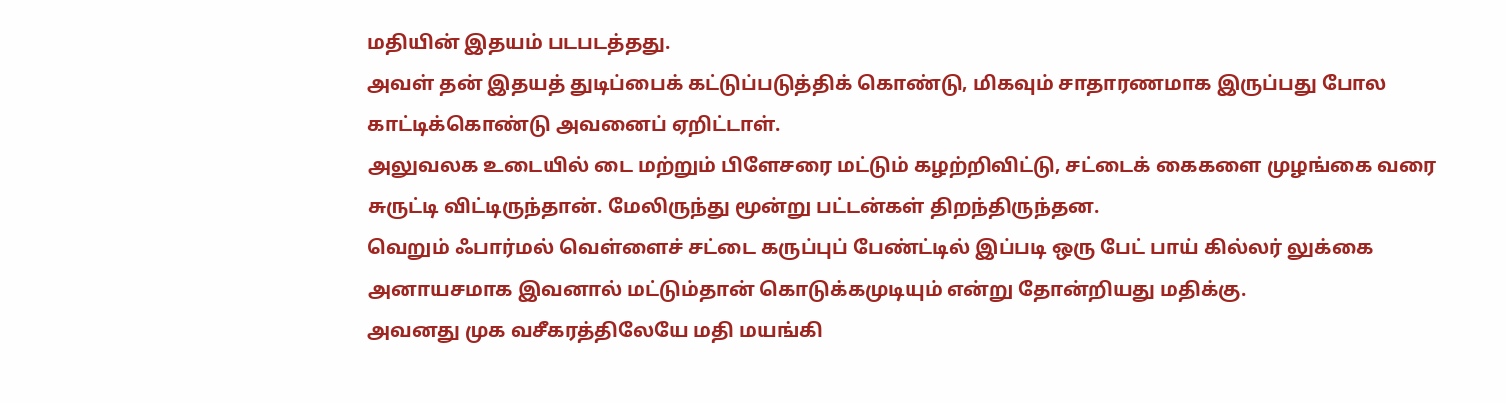மதியின் இதயம் படபடத்தது.
அவள் தன் இதயத் துடிப்பைக் கட்டுப்படுத்திக் கொண்டு, மிகவும் சாதாரணமாக இருப்பது போல காட்டிக்கொண்டு அவனைப் ஏறிட்டாள்.
அலுவலக உடையில் டை மற்றும் பிளேசரை மட்டும் கழற்றிவிட்டு, சட்டைக் கைகளை முழங்கை வரை சுருட்டி விட்டிருந்தான். மேலிருந்து மூன்று பட்டன்கள் திறந்திருந்தன.
வெறும் ஃபார்மல் வெள்ளைச் சட்டை கருப்புப் பேண்ட்டில் இப்படி ஒரு பேட் பாய் கில்லர் லுக்கை அனாயசமாக இவனால் மட்டும்தான் கொடுக்கமுடியும் என்று தோன்றியது மதிக்கு.
அவனது முக வசீகரத்திலேயே மதி மயங்கி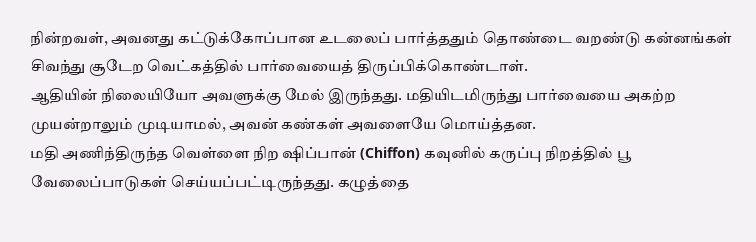நின்றவள், அவனது கட்டுக்கோப்பான உடலைப் பார்த்ததும் தொண்டை வறண்டு கன்னங்கள் சிவந்து சூடேற வெட்கத்தில் பார்வையைத் திருப்பிக்கொண்டாள்.
ஆதியின் நிலையியோ அவளுக்கு மேல் இருந்தது. மதியிடமிருந்து பார்வையை அகற்ற முயன்றாலும் முடியாமல், அவன் கண்கள் அவளையே மொய்த்தன.
மதி அணிந்திருந்த வெள்ளை நிற ஷிப்பான் (Chiffon) கவுனில் கருப்பு நிறத்தில் பூ வேலைப்பாடுகள் செய்யப்பட்டிருந்தது. கழுத்தை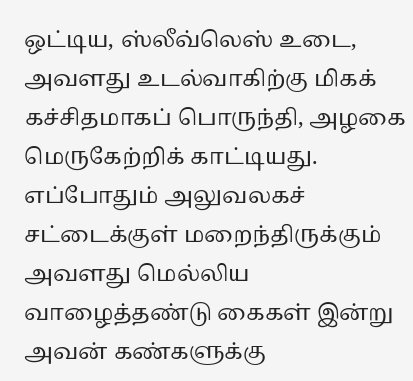ஒட்டிய, ஸ்லீவ்லெஸ் உடை, அவளது உடல்வாகிற்கு மிகக் கச்சிதமாகப் பொருந்தி, அழகை மெருகேற்றிக் காட்டியது.
எப்போதும் அலுவலகச் சட்டைக்குள் மறைந்திருக்கும் அவளது மெல்லிய வாழைத்தண்டு கைகள் இன்று அவன் கண்களுக்கு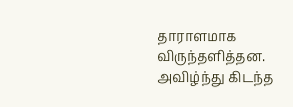தாராளமாக விருந்தளித்தன. அவிழ்ந்து கிடந்த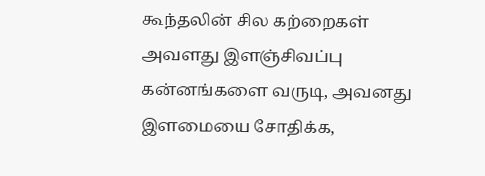கூந்தலின் சில கற்றைகள் அவளது இளஞ்சிவப்பு கன்னங்களை வருடி, அவனது இளமையை சோதிக்க,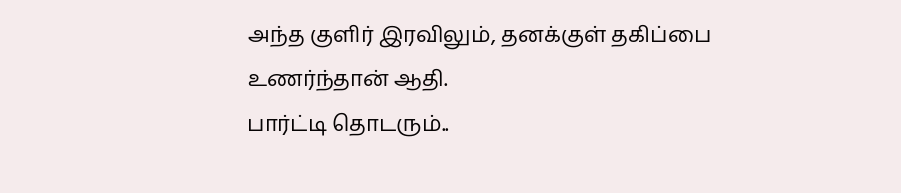அந்த குளிர் இரவிலும், தனக்குள் தகிப்பை உணர்ந்தான் ஆதி.
பார்ட்டி தொடரும்..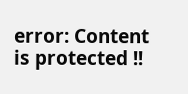error: Content is protected !!